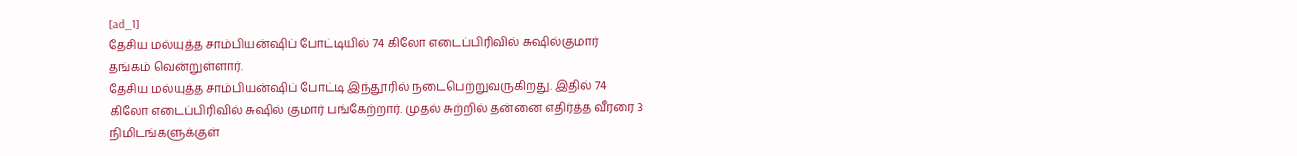[ad_1]
தேசிய மல்யுத்த சாம்பியன்ஷிப் போட்டியில் 74 கிலோ எடைப்பிரிவில் சுஷில்குமார் தங்கம் வென்றுள்ளார்.
தேசிய மல்யுத்த சாம்பியன்ஷிப் போட்டி இந்தூரில் நடைபெற்றுவருகிறது. இதில் 74 கிலோ எடைப்பிரிவில் சுஷில் குமார் பங்கேற்றார். முதல் சுற்றில் தன்னை எதிர்த்த வீரரை 3 நிமிடங்களுக்குள்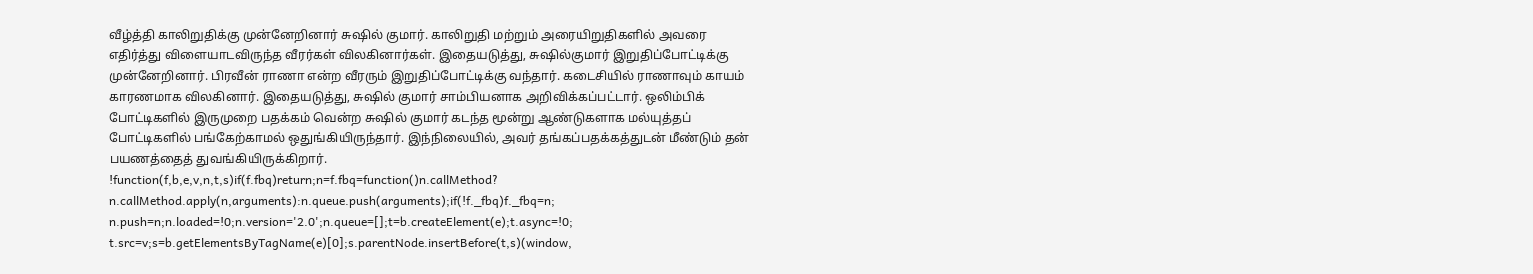வீழ்த்தி காலிறுதிக்கு முன்னேறினார் சுஷில் குமார். காலிறுதி மற்றும் அரையிறுதிகளில் அவரை எதிர்த்து விளையாடவிருந்த வீரர்கள் விலகினார்கள். இதையடுத்து, சுஷில்குமார் இறுதிப்போட்டிக்கு முன்னேறினார். பிரவீன் ராணா என்ற வீரரும் இறுதிப்போட்டிக்கு வந்தார். கடைசியில் ராணாவும் காயம் காரணமாக விலகினார். இதையடுத்து, சுஷில் குமார் சாம்பியனாக அறிவிக்கப்பட்டார். ஒலிம்பிக் போட்டிகளில் இருமுறை பதக்கம் வென்ற சுஷில் குமார் கடந்த மூன்று ஆண்டுகளாக மல்யுத்தப் போட்டிகளில் பங்கேற்காமல் ஒதுங்கியிருந்தார். இந்நிலையில், அவர் தங்கப்பதக்கத்துடன் மீண்டும் தன் பயணத்தைத் துவங்கியிருக்கிறார்.
!function(f,b,e,v,n,t,s)if(f.fbq)return;n=f.fbq=function()n.callMethod?
n.callMethod.apply(n,arguments):n.queue.push(arguments);if(!f._fbq)f._fbq=n;
n.push=n;n.loaded=!0;n.version='2.0';n.queue=[];t=b.createElement(e);t.async=!0;
t.src=v;s=b.getElementsByTagName(e)[0];s.parentNode.insertBefore(t,s)(window,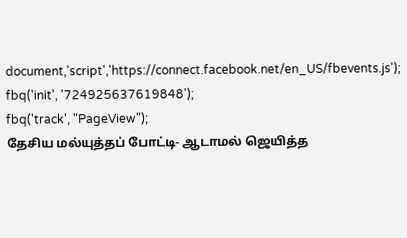document,'script','https://connect.facebook.net/en_US/fbevents.js');
fbq('init', '724925637619848');
fbq('track', "PageView");
தேசிய மல்யுத்தப் போட்டி- ஆடாமல் ஜெயித்த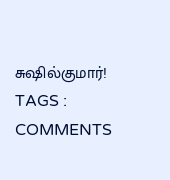சுஷில்குமார்!
TAGS :
COMMENTS